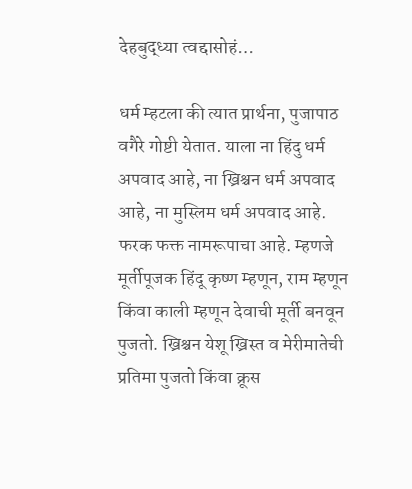देहबुद्ध्या त्वद्दासोहं…

धर्म म्हटला की त्यात प्रार्थना, पुजापाठ वगैरे गोष्टी येतात. याला ना हिंदु धर्म अपवाद आहे, ना ख्रिश्चन धर्म अपवाद आहे, ना मुस्लिम धर्म अपवाद आहे. फरक फक्त नामरूपाचा आहे. म्हणजे मूर्तीपूजक हिंदू कृष्ण म्हणून, राम म्हणून किंवा काली म्हणून देवाची मूर्ती बनवून पुजतो. ख्रिश्चन येशू ख्रिस्त व मेरीमातेची प्रतिमा पुजतो किंवा क्रूस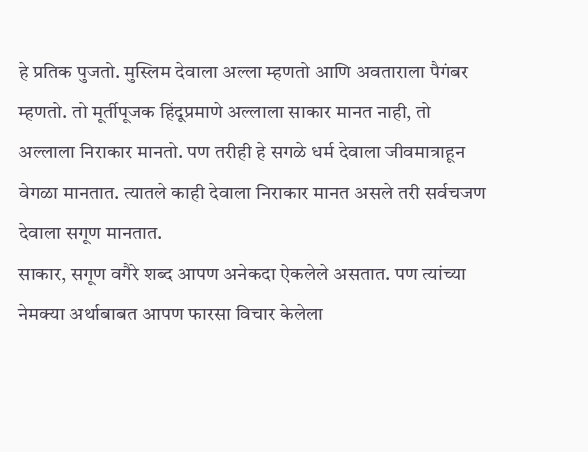हे प्रतिक पुजतो. मुस्लिम देवाला अल्ला म्हणतो आणि अवताराला पैगंबर म्हणतो. तो मूर्तीपूजक हिंदूप्रमाणे अल्लाला साकार मानत नाही, तो अल्लाला निराकार मानतो. पण तरीही हे सगळे धर्म देवाला जीवमात्राहून वेगळा मानतात. त्यातले काही देवाला निराकार मानत असले तरी सर्वचजण देवाला सगूण मानतात.
साकार, सगूण वगैरे शब्द आपण अनेकदा ऐकलेले असतात. पण त्यांच्या नेमक्या अर्थाबाबत आपण फारसा विचार केलेला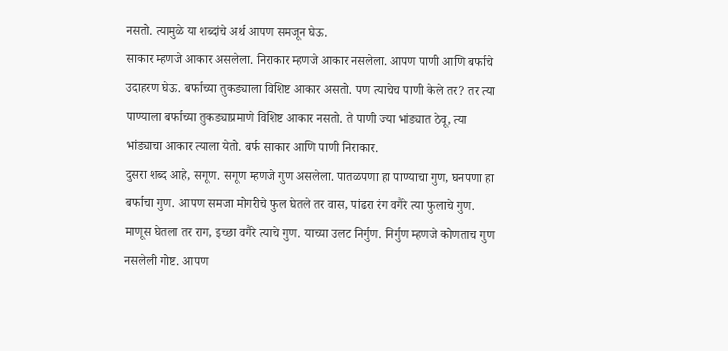नसतो. त्यामुळे या शब्दांचे अर्थ आपण समजून घेऊ.
साकार म्हणजे आकार असलेला. निराकार म्हणजे आकार नसलेला. आपण पाणी आणि बर्फाचे उदाहरण घेऊ. बर्फाच्या तुकड्याला विशिष्ट आकार असतो. पण त्याचेच पाणी केले तर? तर त्या पाण्याला बर्फाच्या तुकड्याप्रमाणे विशिष्ट आकार नसतो. ते पाणी ज्या भांड्यात ठेवू, त्या भांड्याचा आकार त्याला येतो. बर्फ साकार आणि पाणी निराकार.
दुसरा शब्द आहे, सगूण. सगूण म्हणजे गुण असलेला. पातळपणा हा पाण्याचा गुण, घनपणा हा बर्फाचा गुण. आपण समजा मोगरीचे फुल घेतले तर वास, पांढरा रंग वगैरे त्या फुलाचे गुण. माणूस घेतला तर राग, इच्छा वगैरे त्याचे गुण. याच्या उलट निर्गुण. निर्गुण म्हणजे कोणताच गुण नसलेली गोष्ट. आपण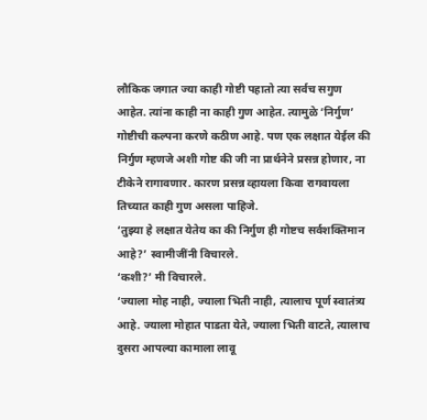लौकिक जगात ज्या काही गोष्टी पहातो त्या सर्वच सगुण आहेत. त्यांना काही ना काही गुण आहेत. त्यामुळे ‘निर्गुण’ गोष्टीची कल्पना करणे कठीण आहे. पण एक लक्षात येईल की निर्गुण म्हणजे अशी गोष्ट की जी ना प्रार्थनेने प्रसन्न होणार, ना टीकेने रागावणार. कारण प्रसन्न व्हायला किवा रागवायला तिच्यात काही गुण असला पाहिजे.
‘तुझ्या हे लक्षात येतेय का की निर्गुण ही गोष्टच सर्वशक्तिमान आहे?’ स्वामीजींनी विचारले.
‘कशी?’ मी विचारले.
‘ज्याला मोह नाही, ज्याला भिती नाही, त्यालाच पूर्ण स्वातंत्र्य आहे. ज्याला मोहात पाडता येते, ज्याला भिती वाटते, त्यालाच दुसरा आपल्या कामाला लावू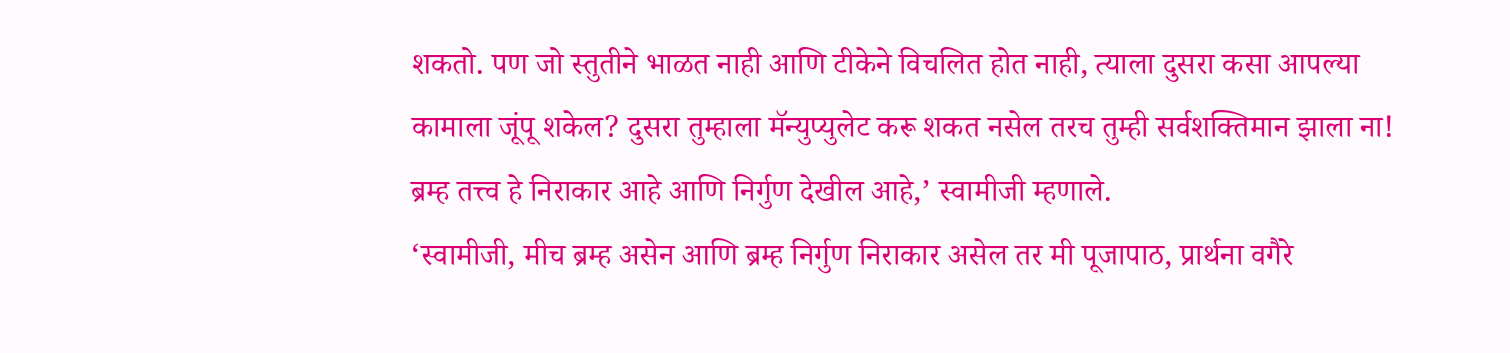शकतो. पण जो स्तुतीने भाळत नाही आणि टीकेने विचलित होत नाही, त्याला दुसरा कसा आपल्या कामाला जूंपू शकेल? दुसरा तुम्हाला मॅन्युप्युलेट करू शकत नसेल तरच तुम्ही सर्वशक्तिमान झाला ना! ब्रम्ह तत्त्व हे निराकार आहे आणि निर्गुण देखील आहे,’ स्वामीजी म्हणाले.
‘स्वामीजी, मीच ब्रम्ह असेन आणि ब्रम्ह निर्गुण निराकार असेल तर मी पूजापाठ, प्रार्थना वगैरे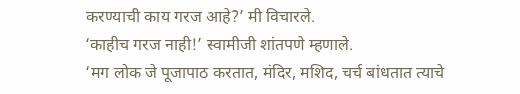करण्याची काय गरज आहे?’ मी विचारले.
‘काहीच गरज नाही!’ स्वामीजी शांतपणे म्हणाले.
‘मग लोक जे पूजापाठ करतात, मंदिर, मशिद, चर्च बांधतात त्याचे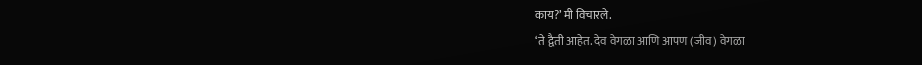काय?’ मी विचारले.
‘ते द्वैती आहेत. देव वेगळा आणि आपण (जीव) वेगळा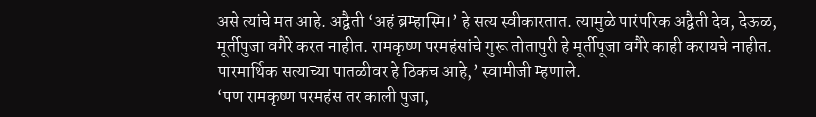असे त्यांचे मत आहे. अद्वैती ‘अहं ब्रम्हास्मि।’ हे सत्य स्वीकारतात. त्यामुळे पारंपरिक अद्वैती देव, देऊळ, मूर्तीपुजा वगैरे करत नाहीत. रामकृष्ण परमहंसांचे गुरू तोतापुरी हे मूर्तीपूजा वगैरे काही करायचे नाहीत. पारमार्थिक सत्याच्या पातळीवर हे ठिकच आहे,’ स्वामीजी म्हणाले.
‘पण रामकृष्ण परमहंस तर काली पुजा,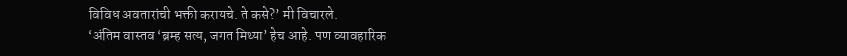विविध अवतारांची भक्ती करायचे. ते कसे?’ मी विचारले.
‘अंतिम वास्तव ‘ब्रम्ह सत्य, जगत मिथ्या’ हेच आहे. पण व्यावहारिक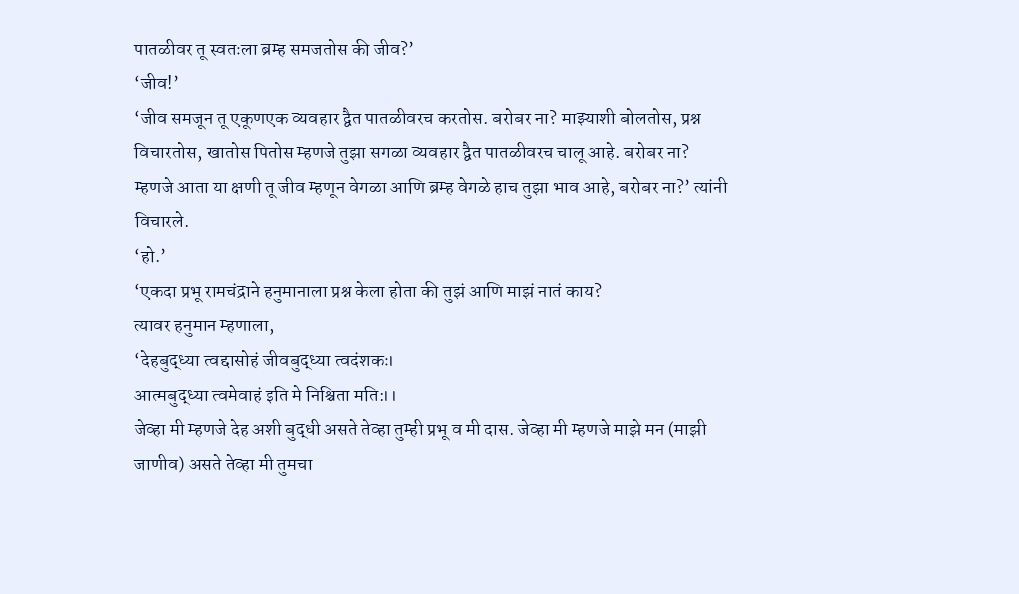पातळीवर तू स्वतःला ब्रम्ह समजतोस की जीव?’
‘जीव!’
‘जीव समजून तू एकूणएक व्यवहार द्वैत पातळीवरच करतोस. बरोबर ना? माझ्याशी बोलतोस, प्रश्न विचारतोस, खातोस पितोस म्हणजे तुझा सगळा व्यवहार द्वैत पातळीवरच चालू आहे. बरोबर ना? म्हणजे आता या क्षणी तू जीव म्हणून वेगळा आणि ब्रम्ह वेगळे हाच तुझा भाव आहे, बरोबर ना?’ त्यांनी विचारले.
‘हो.’
‘एकदा प्रभू रामचंद्राने हनुमानाला प्रश्न केला होता की तुझं आणि माझं नातं काय?
त्यावर हनुमान म्हणाला,
‘देहबुद्ध्या त्वद्दासोहं जीवबुद्ध्या त्वदंशकः।
आत्मबुद्ध्या त्वमेवाहं इति मे निश्चिता मति:।।
जेव्हा मी म्हणजे देह अशी बुद्धी असते तेव्हा तुम्ही प्रभू व मी दास. जेव्हा मी म्हणजे माझे मन (माझी जाणीव) असते तेव्हा मी तुमचा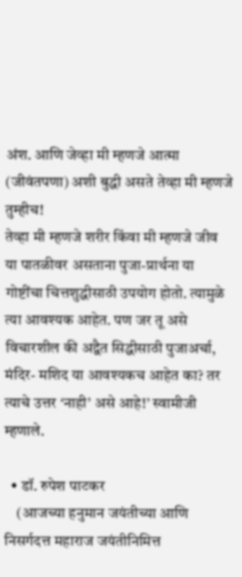अंश. आणि जेव्हा मी म्हणजे आत्मा (जीवंतपणा) अशी बुद्धी असते तेव्हा मी म्हणजे तुम्हीच!
तेव्हा मी म्हणजे शरीर किंवा मी म्हणजे जीव या पातळीवर असताना पुजा-प्रार्थना या गोष्टींचा चित्तशुद्धीसाठी उपयोग होतो. त्यामुळे त्या आवश्यक आहेत. पण जर तू असे विचारशील की अद्वैत सिद्धीसाठी पुजाअर्चा, मंदिर- मशिद या आवश्यकच आहेत का? तर त्याचे उत्तर ‘नाही’ असे आहे!’ स्वामीजी म्हणाले.

  • डॉ. रुपेश पाटकर
    (आजच्या हनुमान जयंतीच्या आणि निसर्गदत्त महाराज जयंतीनिमित्त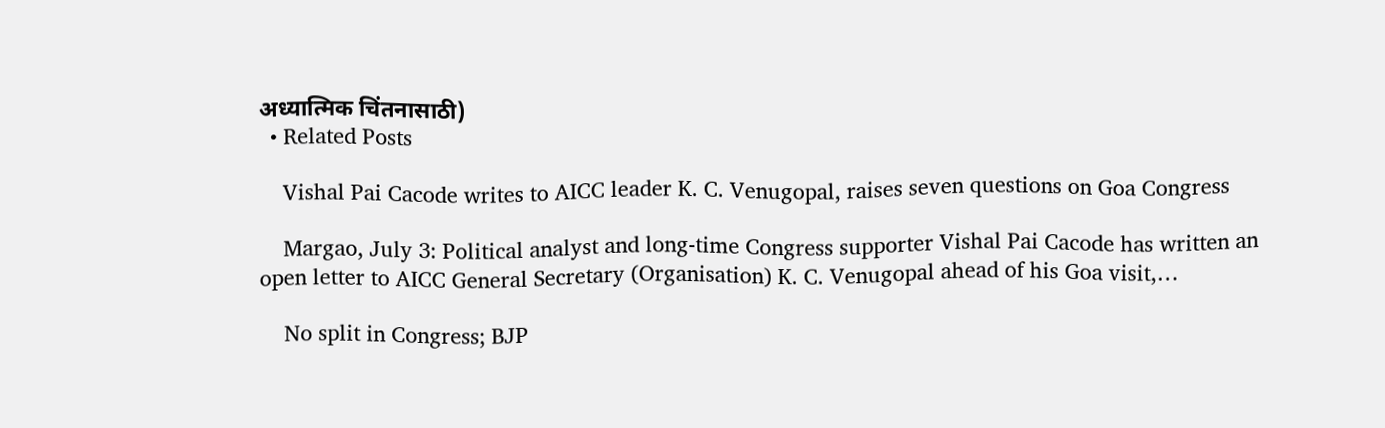अध्यात्मिक चिंतनासाठी)
  • Related Posts

    Vishal Pai Cacode writes to AICC leader K. C. Venugopal, raises seven questions on Goa Congress

    Margao, July 3: Political analyst and long-time Congress supporter Vishal Pai Cacode has written an open letter to AICC General Secretary (Organisation) K. C. Venugopal ahead of his Goa visit,…

    No split in Congress; BJP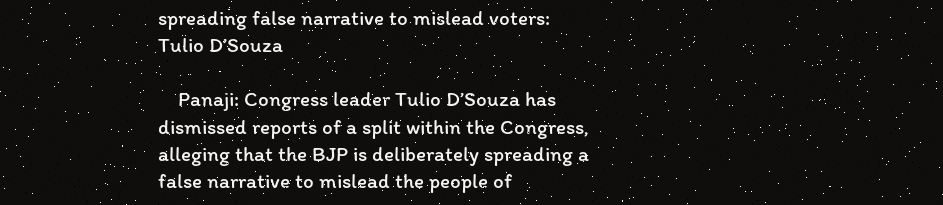spreading false narrative to mislead voters: Tulio D’Souza

    Panaji: Congress leader Tulio D’Souza has dismissed reports of a split within the Congress, alleging that the BJP is deliberately spreading a false narrative to mislead the people of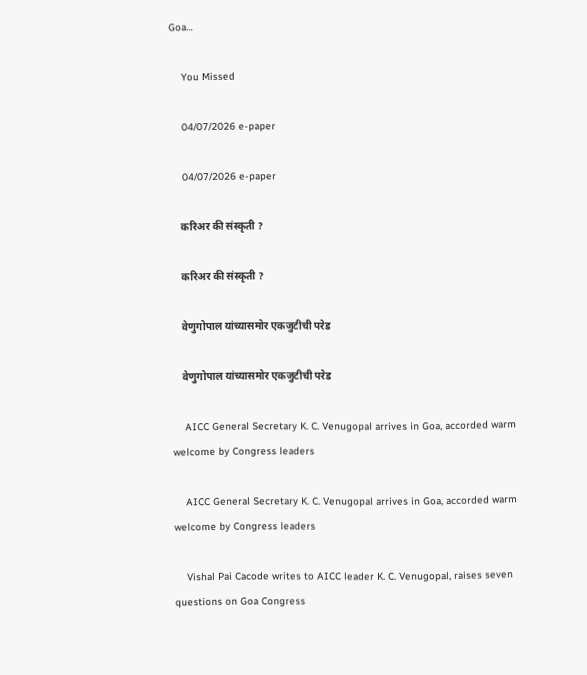Goa…

    You Missed

    04/07/2026 e-paper

    04/07/2026 e-paper

    करिअर की संस्कृती ?

    करिअर की संस्कृती ?

    वेणुगोपाल यांच्यासमोर एकजुटीची परेड

    वेणुगोपाल यांच्यासमोर एकजुटीची परेड

    AICC General Secretary K. C. Venugopal arrives in Goa, accorded warm welcome by Congress leaders

    AICC General Secretary K. C. Venugopal arrives in Goa, accorded warm welcome by Congress leaders

    Vishal Pai Cacode writes to AICC leader K. C. Venugopal, raises seven questions on Goa Congress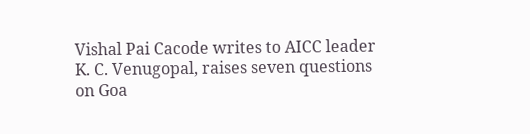Vishal Pai Cacode writes to AICC leader K. C. Venugopal, raises seven questions on Goa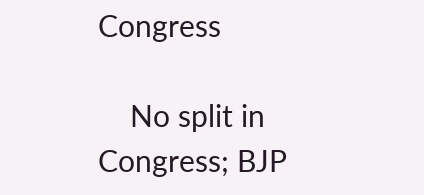Congress

    No split in Congress; BJP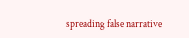spreading false narrative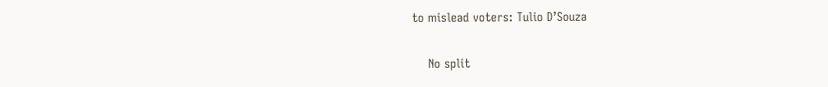to mislead voters: Tulio D’Souza

    No split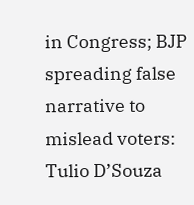in Congress; BJP spreading false narrative to mislead voters: Tulio D’Souza